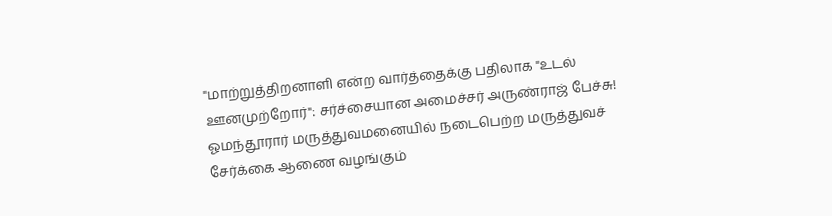"மாற்றுத்திறனாளி என்ற வார்த்தைக்கு பதிலாக "உடல் ஊனமுற்றோர்": சர்ச்சையான அமைச்சர் அருண்ராஜ் பேச்சு!
ஓமந்தூரார் மருத்துவமனையில் நடைபெற்ற மருத்துவச் சேர்க்கை ஆணை வழங்கும்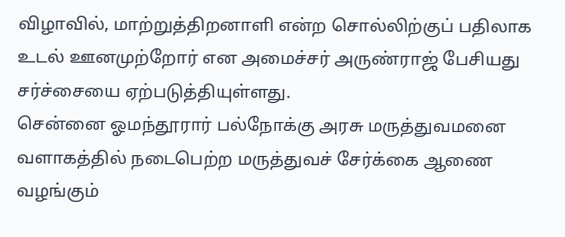விழாவில், மாற்றுத்திறனாளி என்ற சொல்லிற்குப் பதிலாக உடல் ஊனமுற்றோர் என அமைச்சர் அருண்ராஜ் பேசியது சர்ச்சையை ஏற்படுத்தியுள்ளது.
சென்னை ஓமந்தூரார் பல்நோக்கு அரசு மருத்துவமனை வளாகத்தில் நடைபெற்ற மருத்துவச் சேர்க்கை ஆணை வழங்கும்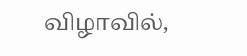விழாவில்,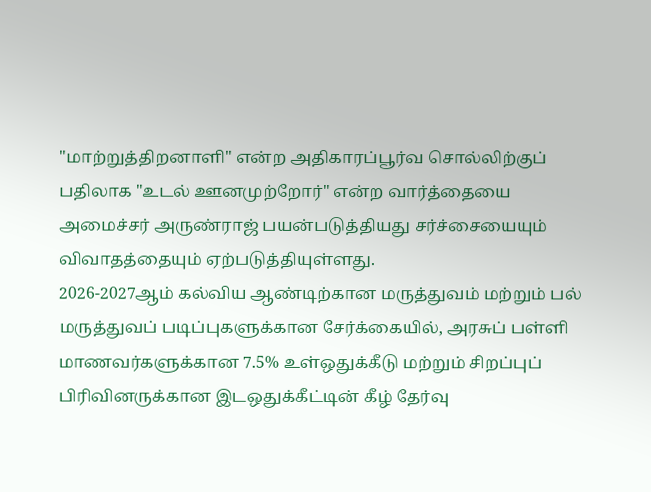"மாற்றுத்திறனாளி" என்ற அதிகாரப்பூர்வ சொல்லிற்குப் பதிலாக "உடல் ஊனமுற்றோர்" என்ற வார்த்தையை அமைச்சர் அருண்ராஜ் பயன்படுத்தியது சர்ச்சையையும் விவாதத்தையும் ஏற்படுத்தியுள்ளது.
2026-2027ஆம் கல்விய ஆண்டிற்கான மருத்துவம் மற்றும் பல் மருத்துவப் படிப்புகளுக்கான சேர்க்கையில், அரசுப் பள்ளி மாணவர்களுக்கான 7.5% உள்ஒதுக்கீடு மற்றும் சிறப்புப் பிரிவினருக்கான இடஒதுக்கீட்டின் கீழ் தேர்வு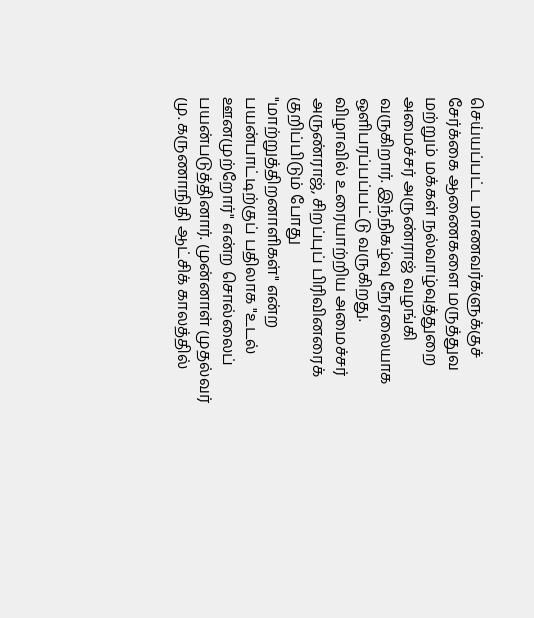செய்யப்பட்ட மாணவர்களுக்குச் சேர்க்கை ஆணைகளை மருத்துவ மற்றும் மக்கள் நல்வாழ்வுத்துறை அமைச்சர் அருண்ராஜ் வழங்கி வருகிறார். இந்நிகழ்வு நேரலையாக ஒளிபரப்பப்பட்டு வருகிறது.
விழாவில் உரையாற்றிய அமைச்சர் அருண்ராஜ், சிறப்புப் பிரிவினரைக் குறிப்பிடும் போது "மாற்றுத்திறனாளிகள்" என்ற பயன்பாட்டிற்குப் பதிலாக "உடல் ஊனமுற்றோர்" என்ற சொல்லைப் பயன்படுத்தினார். முன்னாள் முதல்வர் மு. கருணாநிதி ஆட்சிக் காலத்தில்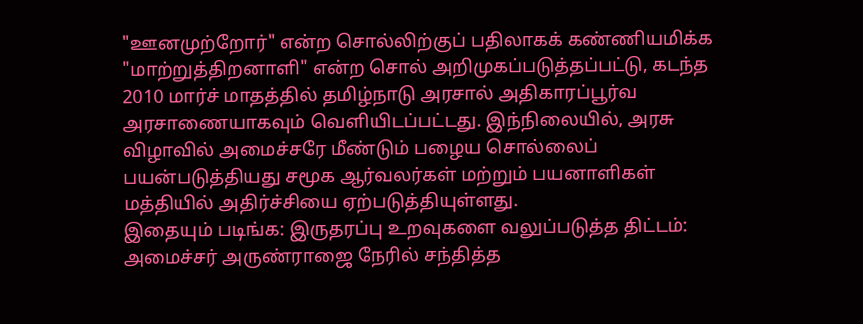"ஊனமுற்றோர்" என்ற சொல்லிற்குப் பதிலாகக் கண்ணியமிக்க "மாற்றுத்திறனாளி" என்ற சொல் அறிமுகப்படுத்தப்பட்டு, கடந்த 2010 மார்ச் மாதத்தில் தமிழ்நாடு அரசால் அதிகாரப்பூர்வ அரசாணையாகவும் வெளியிடப்பட்டது. இந்நிலையில், அரசு விழாவில் அமைச்சரே மீண்டும் பழைய சொல்லைப் பயன்படுத்தியது சமூக ஆர்வலர்கள் மற்றும் பயனாளிகள் மத்தியில் அதிர்ச்சியை ஏற்படுத்தியுள்ளது.
இதையும் படிங்க: இருதரப்பு உறவுகளை வலுப்படுத்த திட்டம்: அமைச்சர் அருண்ராஜை நேரில் சந்தித்த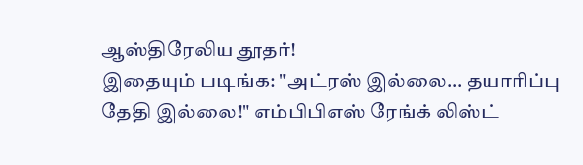ஆஸ்திரேலிய தூதர்!
இதையும் படிங்க: "அட்ரஸ் இல்லை... தயாரிப்பு தேதி இல்லை!" எம்பிபிஎஸ் ரேங்க் லிஸ்ட்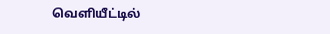வெளியீட்டில்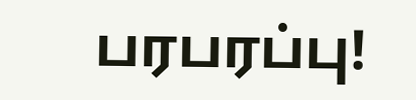பரபரப்பு!